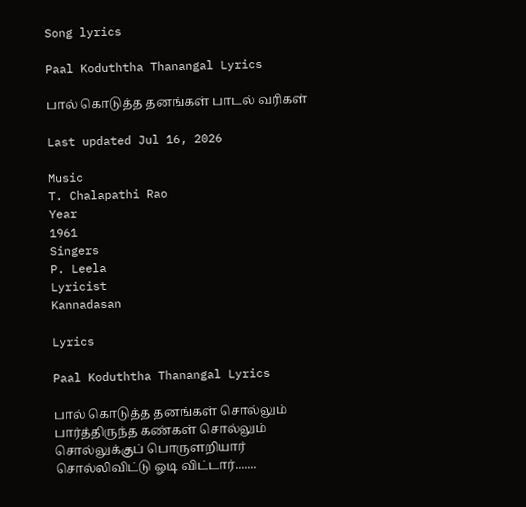Song lyrics

Paal Koduththa Thanangal Lyrics

பால் கொடுத்த தனங்கள் பாடல் வரிகள்

Last updated Jul 16, 2026

Music
T. Chalapathi Rao
Year
1961
Singers
P. Leela
Lyricist
Kannadasan

Lyrics

Paal Koduththa Thanangal Lyrics

பால் கொடுத்த தனங்கள் சொல்லும்
பார்த்திருந்த கண்கள் சொல்லும்
சொல்லுக்குப் பொருளறியார்
சொல்லிவிட்டு ஓடி விட்டார்.......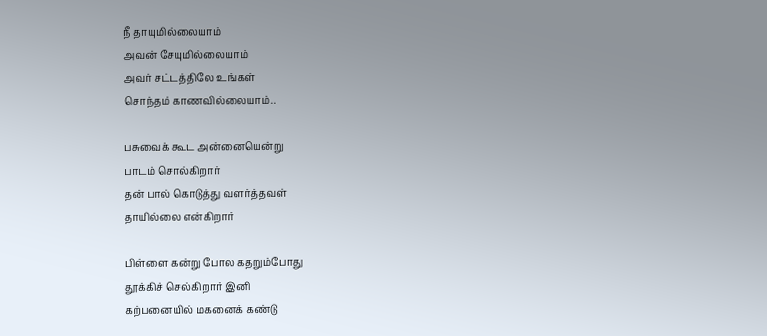நீ தாயுமில்லையாம்
அவன் சேயுமில்லையாம்
அவர் சட்டத்திலே உங்கள்
சொந்தம் காணவில்லையாம்..

பசுவைக் கூட அன்னையென்று
பாடம் சொல்கிறார்
தன் பால் கொடுத்து வளர்த்தவள்
தாயில்லை என்கிறார்

பிள்ளை கன்று போல கதறும்போது
தூக்கிச் செல்கிறார் இனி
கற்பனையில் மகனைக் கண்டு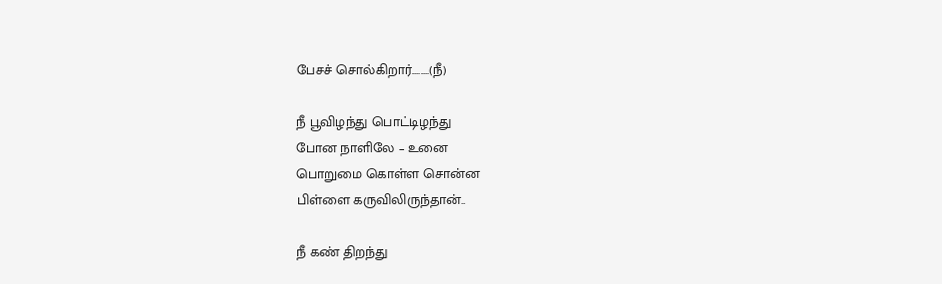பேசச் சொல்கிறார்........(நீ)

நீ பூவிழந்து பொட்டிழந்து
போன நாளிலே – உனை
பொறுமை கொள்ள சொன்ன
பிள்ளை கருவிலிருந்தான்..

நீ கண் திறந்து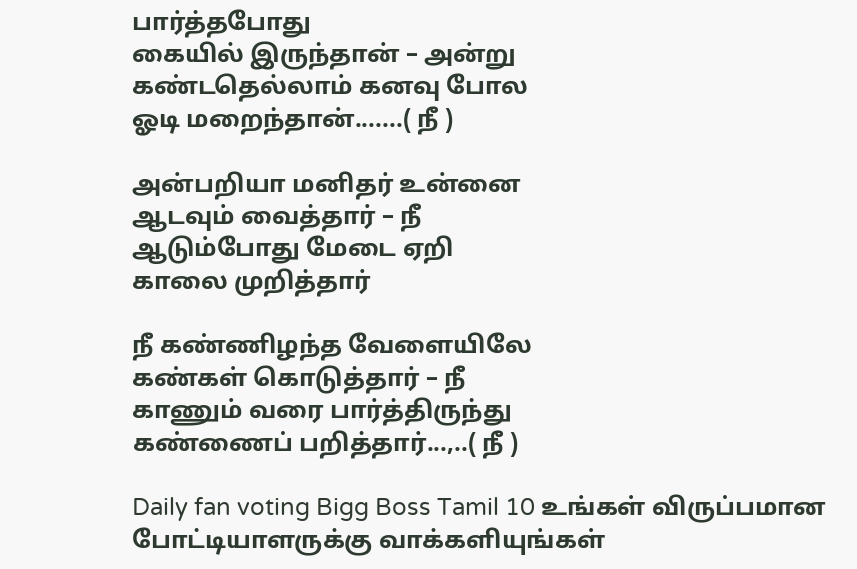பார்த்தபோது
கையில் இருந்தான் – அன்று
கண்டதெல்லாம் கனவு போல
ஓடி மறைந்தான்.......( நீ )

அன்பறியா மனிதர் உன்னை
ஆடவும் வைத்தார் – நீ
ஆடும்போது மேடை ஏறி
காலை முறித்தார்

நீ கண்ணிழந்த வேளையிலே
கண்கள் கொடுத்தார் – நீ
காணும் வரை பார்த்திருந்து
கண்ணைப் பறித்தார்...,..( நீ )

Daily fan voting Bigg Boss Tamil 10 உங்கள் விருப்பமான போட்டியாளருக்கு வாக்களியுங்கள்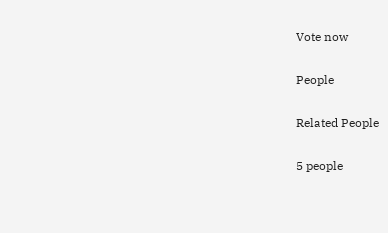Vote now

People

Related People

5 people